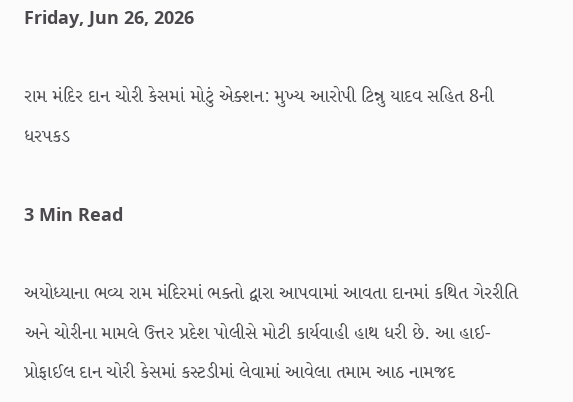Friday, Jun 26, 2026

રામ મંદિર દાન ચોરી કેસમાં મોટું એક્શન: મુખ્ય આરોપી ટિન્નુ યાદવ સહિત 8ની ધરપકડ

3 Min Read

અયોધ્યાના ભવ્ય રામ મંદિરમાં ભક્તો દ્વારા આપવામાં આવતા દાનમાં કથિત ગેરરીતિ અને ચોરીના મામલે ઉત્તર પ્રદેશ પોલીસે મોટી કાર્યવાહી હાથ ધરી છે. આ હાઈ-પ્રોફાઈલ દાન ચોરી કેસમાં કસ્ટડીમાં લેવામાં આવેલા તમામ આઠ નામજદ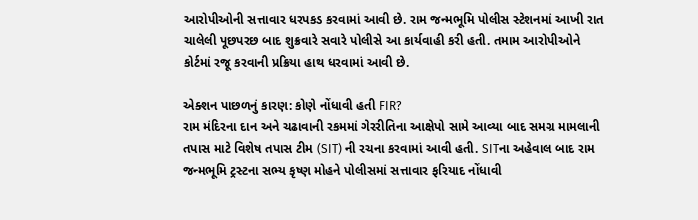આરોપીઓની સત્તાવાર ધરપકડ કરવામાં આવી છે. રામ જન્મભૂમિ પોલીસ સ્ટેશનમાં આખી રાત ચાલેલી પૂછપરછ બાદ શુક્રવારે સવારે પોલીસે આ કાર્યવાહી કરી હતી. તમામ આરોપીઓને કોર્ટમાં રજૂ કરવાની પ્રક્રિયા હાથ ધરવામાં આવી છે.

એક્શન પાછળનું કારણ: કોણે નોંધાવી હતી FIR?
રામ મંદિરના દાન અને ચઢાવાની રકમમાં ગેરરીતિના આક્ષેપો સામે આવ્યા બાદ સમગ્ર મામલાની તપાસ માટે વિશેષ તપાસ ટીમ (SIT) ની રચના કરવામાં આવી હતી. SITના અહેવાલ બાદ રામ જન્મભૂમિ ટ્રસ્ટના સભ્ય કૃષ્ણ મોહને પોલીસમાં સત્તાવાર ફરિયાદ નોંધાવી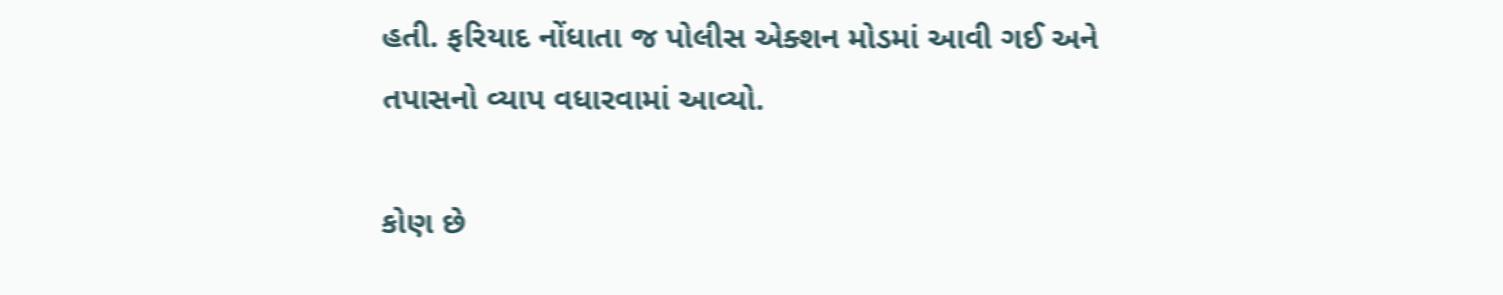હતી. ફરિયાદ નોંધાતા જ પોલીસ એક્શન મોડમાં આવી ગઈ અને તપાસનો વ્યાપ વધારવામાં આવ્યો.

કોણ છે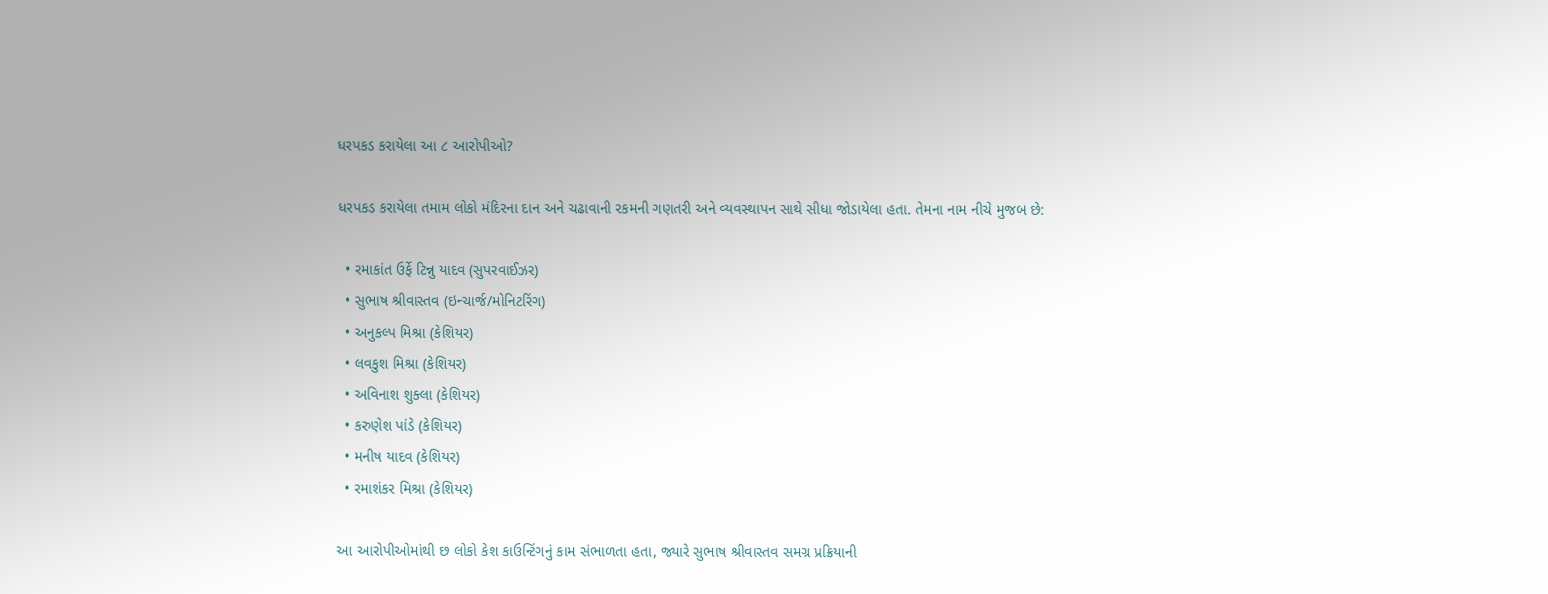ધરપકડ કરાયેલા આ ૮ આરોપીઓ?

ધરપકડ કરાયેલા તમામ લોકો મંદિરના દાન અને ચઢાવાની રકમની ગણતરી અને વ્યવસ્થાપન સાથે સીધા જોડાયેલા હતા. તેમના નામ નીચે મુજબ છે:

  • રમાકાંત ઉર્ફે ટિન્નુ યાદવ (સુપરવાઈઝર)
  • સુભાષ શ્રીવાસ્તવ (ઇન્ચાર્જ/મોનિટરિંગ)
  • અનુકલ્પ મિશ્રા (કેશિયર)
  • લવકુશ મિશ્રા (કેશિયર)
  • અવિનાશ શુક્લા (કેશિયર)
  • કરુણેશ પાંડે (કેશિયર)
  • મનીષ યાદવ (કેશિયર)
  • રમાશંકર મિશ્રા (કેશિયર)

આ આરોપીઓમાંથી છ લોકો કેશ કાઉન્ટિંગનું કામ સંભાળતા હતા, જ્યારે સુભાષ શ્રીવાસ્તવ સમગ્ર પ્રક્રિયાની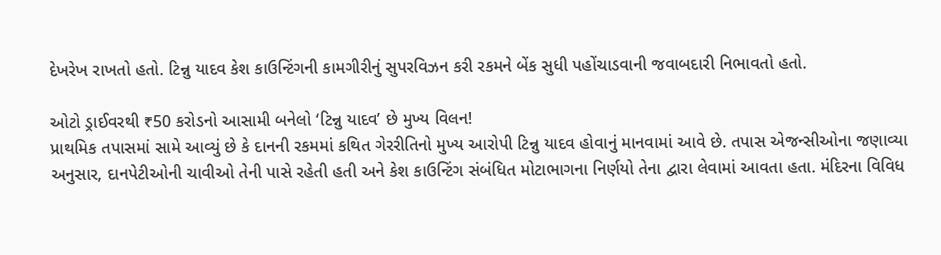દેખરેખ રાખતો હતો. ટિન્નુ યાદવ કેશ કાઉન્ટિંગની કામગીરીનું સુપરવિઝન કરી રકમને બેંક સુધી પહોંચાડવાની જવાબદારી નિભાવતો હતો.

ઓટો ડ્રાઈવરથી ₹50 કરોડનો આસામી બનેલો ‘ટિન્નુ યાદવ’ છે મુખ્ય વિલન!
પ્રાથમિક તપાસમાં સામે આવ્યું છે કે દાનની રકમમાં કથિત ગેરરીતિનો મુખ્ય આરોપી ટિન્નુ યાદવ હોવાનું માનવામાં આવે છે. તપાસ એજન્સીઓના જણાવ્યા અનુસાર, દાનપેટીઓની ચાવીઓ તેની પાસે રહેતી હતી અને કેશ કાઉન્ટિંગ સંબંધિત મોટાભાગના નિર્ણયો તેના દ્વારા લેવામાં આવતા હતા. મંદિરના વિવિધ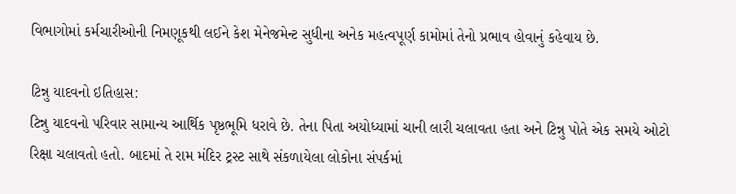વિભાગોમાં કર્મચારીઓની નિમણૂકથી લઈને કેશ મેનેજમેન્ટ સુધીના અનેક મહત્વપૂર્ણ કામોમાં તેનો પ્રભાવ હોવાનું કહેવાય છે.

ટિન્નુ યાદવનો ઇતિહાસ:
ટિન્નુ યાદવનો પરિવાર સામાન્ય આર્થિક પૃષ્ઠભૂમિ ધરાવે છે. તેના પિતા અયોધ્યામાં ચાની લારી ચલાવતા હતા અને ટિન્નુ પોતે એક સમયે ઓટો રિક્ષા ચલાવતો હતો. બાદમાં તે રામ મંદિર ટ્રસ્ટ સાથે સંકળાયેલા લોકોના સંપર્કમાં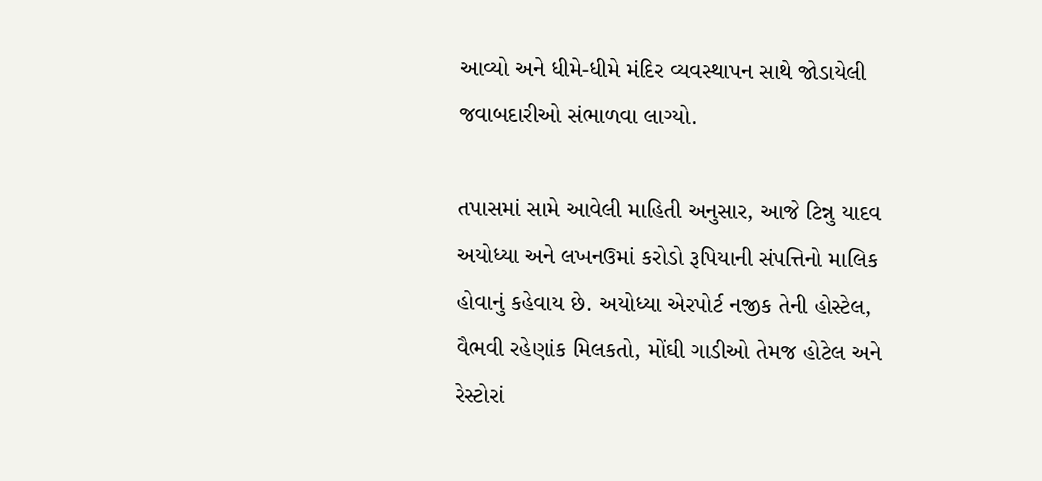આવ્યો અને ધીમે-ધીમે મંદિર વ્યવસ્થાપન સાથે જોડાયેલી જવાબદારીઓ સંભાળવા લાગ્યો.

તપાસમાં સામે આવેલી માહિતી અનુસાર, આજે ટિન્નુ યાદવ અયોધ્યા અને લખનઉમાં કરોડો રૂપિયાની સંપત્તિનો માલિક હોવાનું કહેવાય છે. અયોધ્યા એરપોર્ટ નજીક તેની હોસ્ટેલ, વૈભવી રહેણાંક મિલકતો, મોંઘી ગાડીઓ તેમજ હોટેલ અને રેસ્ટોરાં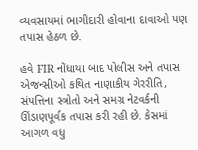વ્યવસાયમાં ભાગીદારી હોવાના દાવાઓ પણ તપાસ હેઠળ છે.

હવે FIR નોંધાયા બાદ પોલીસ અને તપાસ એજન્સીઓ કથિત નાણાકીય ગેરરીતિ, સંપત્તિના સ્ત્રોતો અને સમગ્ર નેટવર્કની ઊંડાણપૂર્વક તપાસ કરી રહી છે. કેસમાં આગળ વધુ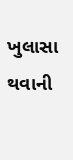ખુલાસા થવાની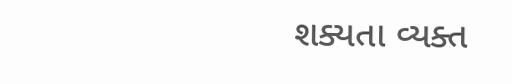શક્યતા વ્યક્ત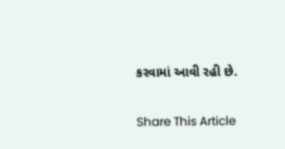કરવામાં આવી રહી છે.

Share This Article